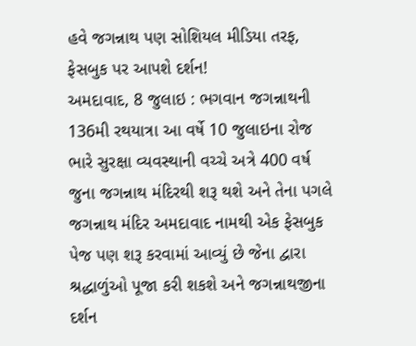હવે જગન્નાથ પણ સોશિયલ મીડિયા તરફ, ફેસબુક પર આપશે દર્શન!
અમદાવાદ, 8 જુલાઇ : ભગવાન જગન્નાથની 136મી રથયાત્રા આ વર્ષે 10 જુલાઇના રોજ ભારે સુરક્ષા વ્યવસ્થાની વચ્ચે અત્રે 400 વર્ષ જુના જગન્નાથ મંદિરથી શરૂ થશે અને તેના પગલે જગન્નાથ મંદિર અમદાવાદ નામથી એક ફેસબુક પેજ પણ શરૂ કરવામાં આવ્યું છે જેના દ્વારા શ્રદ્ધાળુંઓ પૂજા કરી શકશે અને જગન્નાથજીના દર્શન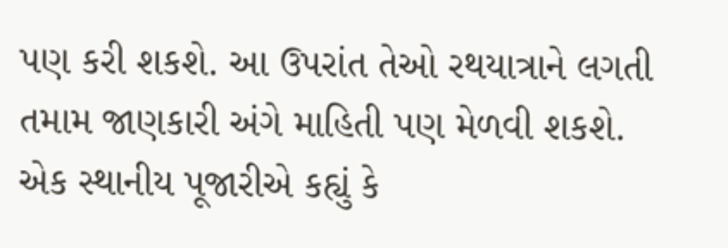પણ કરી શકશે. આ ઉપરાંત તેઓ રથયાત્રાને લગતી તમામ જાણકારી અંગે માહિતી પણ મેળવી શકશે.
એક સ્થાનીય પૂજારીએ કહ્યું કે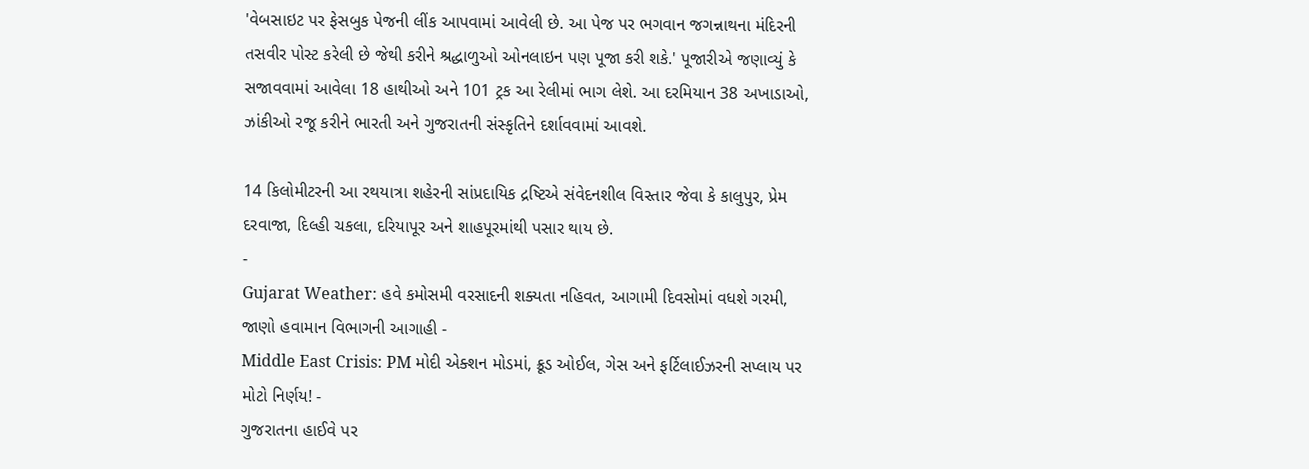'વેબસાઇટ પર ફેસબુક પેજની લીંક આપવામાં આવેલી છે. આ પેજ પર ભગવાન જગન્નાથના મંદિરની તસવીર પોસ્ટ કરેલી છે જેથી કરીને શ્રદ્ધાળુઓ ઓનલાઇન પણ પૂજા કરી શકે.' પૂજારીએ જણાવ્યું કે સજાવવામાં આવેલા 18 હાથીઓ અને 101 ટ્રક આ રેલીમાં ભાગ લેશે. આ દરમિયાન 38 અખાડાઓ, ઝાંકીઓ રજૂ કરીને ભારતી અને ગુજરાતની સંસ્કૃતિને દર્શાવવામાં આવશે.

14 કિલોમીટરની આ રથયાત્રા શહેરની સાંપ્રદાયિક દ્રષ્ટિએ સંવેદનશીલ વિસ્તાર જેવા કે કાલુપુર, પ્રેમ દરવાજા, દિલ્હી ચકલા, દરિયાપૂર અને શાહપૂરમાંથી પસાર થાય છે.
-
Gujarat Weather: હવે કમોસમી વરસાદની શક્યતા નહિવત, આગામી દિવસોમાં વધશે ગરમી, જાણો હવામાન વિભાગની આગાહી -
Middle East Crisis: PM મોદી એક્શન મોડમાં, ક્રૂડ ઓઈલ, ગેસ અને ફર્ટિલાઈઝરની સપ્લાય પર મોટો નિર્ણય! -
ગુજરાતના હાઈવે પર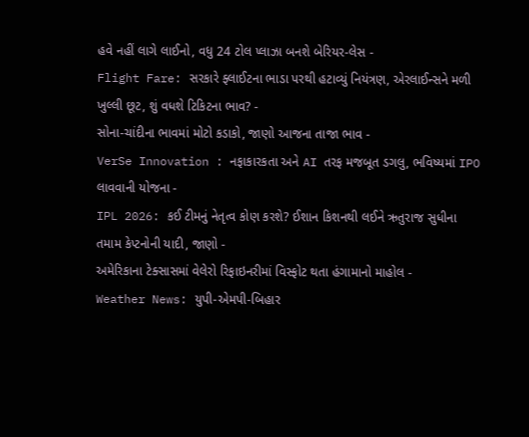હવે નહીં લાગે લાઈનો, વધુ 24 ટોલ પ્લાઝા બનશે બેરિયર-લેસ -
Flight Fare: સરકારે ફ્લાઈટના ભાડા પરથી હટાવ્યું નિયંત્રણ, એરલાઈન્સને મળી ખુલ્લી છૂટ, શું વધશે ટિકિટના ભાવ? -
સોના-ચાંદીના ભાવમાં મોટો કડાકો, જાણો આજના તાજા ભાવ -
VerSe Innovation : નફાકારકતા અને AI તરફ મજબૂત ડગલુ, ભવિષ્યમાં IPO લાવવાની યોજના -
IPL 2026: કઈ ટીમનું નેતૃત્વ કોણ કરશે? ઈશાન કિશનથી લઈને ઋતુરાજ સુધીના તમામ કેપ્ટનોની યાદી, જાણો -
અમેરિકાના ટેક્સાસમાં વેલેરો રિફાઇનરીમાં વિસ્ફોટ થતા હંગામાનો માહોલ -
Weather News: યુપી-એમપી-બિહાર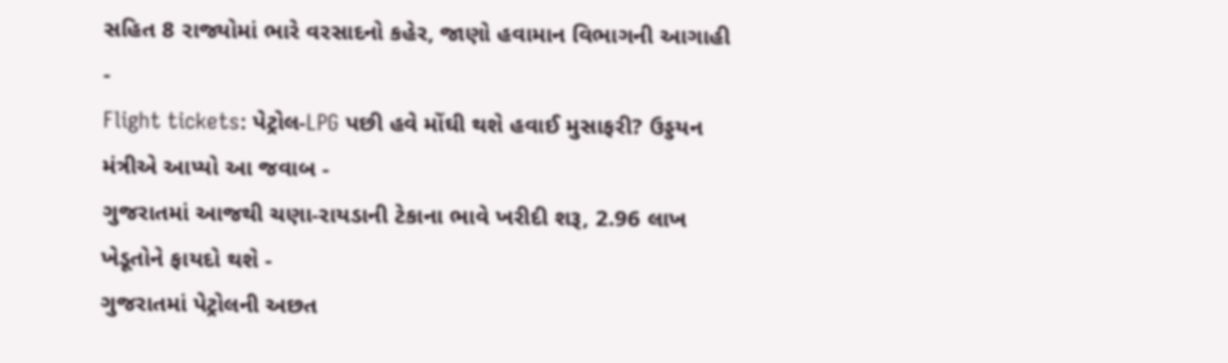સહિત 8 રાજ્યોમાં ભારે વરસાદનો કહેર, જાણો હવામાન વિભાગની આગાહી -
Flight tickets: પેટ્રોલ-LPG પછી હવે મોંઘી થશે હવાઈ મુસાફરી? ઉડ્ડયન મંત્રીએ આપ્યો આ જવાબ -
ગુજરાતમાં આજથી ચણા-રાયડાની ટેકાના ભાવે ખરીદી શરૂ, 2.96 લાખ ખેડૂતોને ફાયદો થશે -
ગુજરાતમાં પેટ્રોલની અછત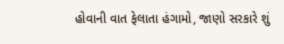હોવાની વાત ફેલાતા હંગામો, જાણો સરકારે શું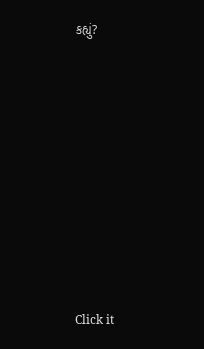કહ્યું?










Click it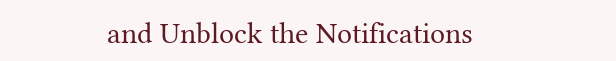and Unblock the Notifications